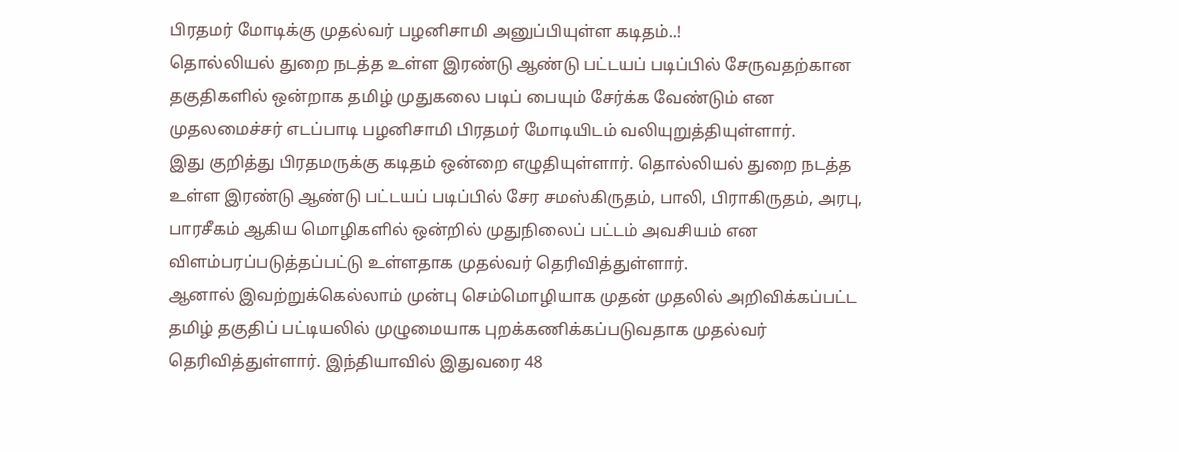பிரதமர் மோடிக்கு முதல்வர் பழனிசாமி அனுப்பியுள்ள கடிதம்..!
தொல்லியல் துறை நடத்த உள்ள இரண்டு ஆண்டு பட்டயப் படிப்பில் சேருவதற்கான தகுதிகளில் ஒன்றாக தமிழ் முதுகலை படிப் பையும் சேர்க்க வேண்டும் என முதலமைச்சர் எடப்பாடி பழனிசாமி பிரதமர் மோடியிடம் வலியுறுத்தியுள்ளார்.
இது குறித்து பிரதமருக்கு கடிதம் ஒன்றை எழுதியுள்ளார். தொல்லியல் துறை நடத்த உள்ள இரண்டு ஆண்டு பட்டயப் படிப்பில் சேர சமஸ்கிருதம், பாலி, பிராகிருதம், அரபு, பாரசீகம் ஆகிய மொழிகளில் ஒன்றில் முதுநிலைப் பட்டம் அவசியம் என விளம்பரப்படுத்தப்பட்டு உள்ளதாக முதல்வர் தெரிவித்துள்ளார்.
ஆனால் இவற்றுக்கெல்லாம் முன்பு செம்மொழியாக முதன் முதலில் அறிவிக்கப்பட்ட தமிழ் தகுதிப் பட்டியலில் முழுமையாக புறக்கணிக்கப்படுவதாக முதல்வர் தெரிவித்துள்ளார். இந்தியாவில் இதுவரை 48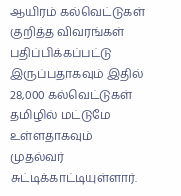ஆயிரம் கல்வெட்டுகள் குறித்த விவரங்கள் பதிப்பிக்கப்பட்டு இருப்பதாகவும் இதில் 28,000 கல்வெட்டுகள் தமிழில் மட்டுமே உள்ளதாகவும் முதல்வர் சுட்டிக்காட்டியுள்ளார்.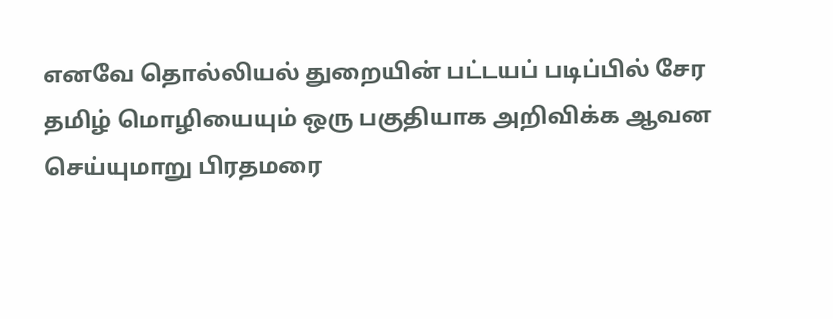எனவே தொல்லியல் துறையின் பட்டயப் படிப்பில் சேர தமிழ் மொழியையும் ஒரு பகுதியாக அறிவிக்க ஆவன செய்யுமாறு பிரதமரை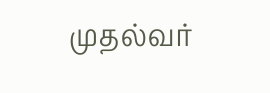முதல்வர்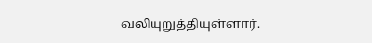வலியுறுத்தியுள்ளார்.